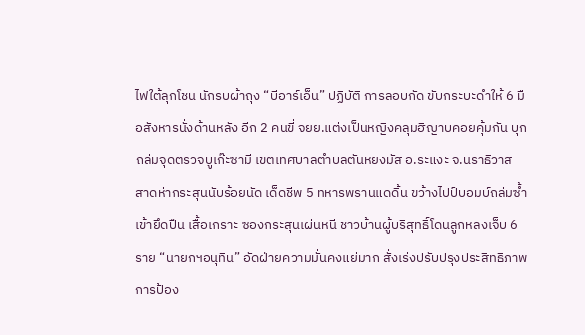ไฟใต้ลุกโชน นักรบผ้าถุง “บีอาร์เอ็น” ปฏิบัติ การลอบกัด ขับกระบะดำให้ 6 มือสังหารนั่งด้านหลัง อีก 2 คนขี่ จยย.แต่งเป็นหญิงคลุมฮิญาบคอยคุ้มกัน บุกถล่มจุดตรวจบูเก๊ะซามี เขตเทศบาลตำบลตันหยงมัส อ.ระแงะ จ.นราธิวาส สาดห่ากระสุนนับร้อยนัด เด็ดชีพ 5 ทหารพรานแดดิ้น ขว้างไปป์บอมบ์ถล่มซ้ำ เข้ายึดปืน เสื้อเกราะ ซองกระสุนเผ่นหนี ชาวบ้านผู้บริสุทธิ์โดนลูกหลงเจ็บ 6 ราย “นายกฯอนุทิน” อัดฝ่ายความมั่นคงแย่มาก สั่งเร่งปรับปรุงประสิทธิภาพการป้อง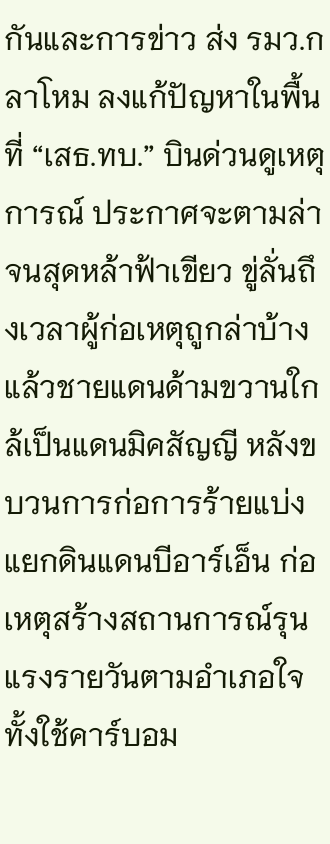กันและการข่าว ส่ง รมว.กลาโหม ลงแก้ปัญหาในพื้นที่ “เสธ.ทบ.” บินด่วนดูเหตุการณ์ ประกาศจะตามล่าจนสุดหล้าฟ้าเขียว ขู่ลั่นถึงเวลาผู้ก่อเหตุถูกล่าบ้างแล้วชายแดนด้ามขวานใกล้เป็นแดนมิคสัญญี หลังขบวนการก่อการร้ายแบ่งแยกดินแดนบีอาร์เอ็น ก่อเหตุสร้างสถานการณ์รุนแรงรายวันตามอำเภอใจ ทั้งใช้คาร์บอม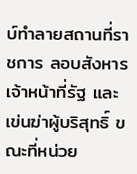บ์ทำลายสถานที่ราชการ ลอบสังหารเจ้าหน้าที่รัฐ และเข่นฆ่าผู้บริสุทธิ์ ขณะที่หน่วย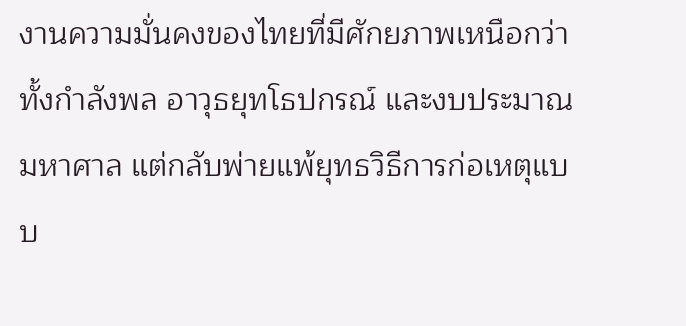งานความมั่นคงของไทยที่มีศักยภาพเหนือกว่า ทั้งกำลังพล อาวุธยุทโธปกรณ์ และงบประมาณมหาศาล แต่กลับพ่ายแพ้ยุทธวิธีการก่อเหตุแบบ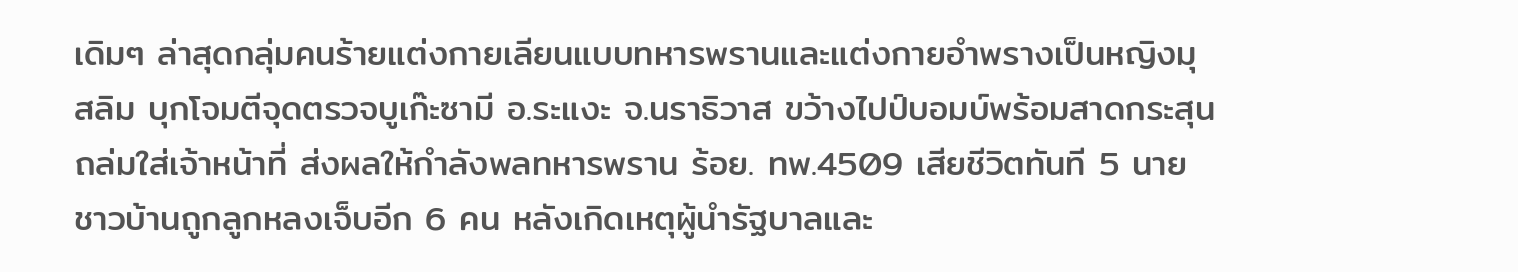เดิมๆ ล่าสุดกลุ่มคนร้ายแต่งกายเลียนแบบทหารพรานและแต่งกายอำพรางเป็นหญิงมุสลิม บุกโจมตีจุดตรวจบูเก๊ะซามี อ.ระแงะ จ.นราธิวาส ขว้างไปป์บอมบ์พร้อมสาดกระสุนถล่มใส่เจ้าหน้าที่ ส่งผลให้กำลังพลทหารพราน ร้อย. ทพ.4509 เสียชีวิตทันที 5 นาย ชาวบ้านถูกลูกหลงเจ็บอีก 6 คน หลังเกิดเหตุผู้นำรัฐบาลและ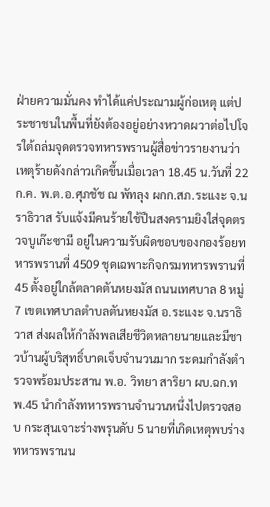ฝ่ายความมั่นคง ทำได้แค่ประณามผู้ก่อเหตุ แต่ประชาชนในพื้นที่ยังต้องอยู่อย่างหวาดผวาต่อไปโจรใต้ถล่มจุดตรวจทหารพรานผู้สื่อข่าวรายงานว่า เหตุร้ายดังกล่าวเกิดขึ้นเมื่อเวลา 18.45 น.วันที่ 22 ก.ค. พ.ต.อ.ศุภชัช ณ พัทลุง ผกก.สภ.ระแงะ จ.นราธิวาส รับแจ้งมีคนร้ายใช้ปืนสงครามยิงใส่จุดตรวจบูเก๊ะซามี อยู่ในความรับผิดชอบของกองร้อยทหารพรานที่ 4509 ชุดเฉพาะกิจกรมทหารพรานที่ 45 ตั้งอยู่ใกล้ตลาดตันหยงมัส ถนนเทศบาล 8 หมู่ 7 เขตเทศบาลตำบลตันหยงมัส อ.ระแงะ จ.นราธิวาส ส่งผลให้กำลังพลเสียชีวิตหลายนายและมีชาวบ้านผู้บริสุทธิ์บาดเจ็บจำนวนมาก ระดมกำลังตำรวจพร้อมประสาน พ.อ. วิทยา สาริยา ผบ.ฉก.ทพ.45 นำกำลังทหารพรานจำนวนหนึ่งไปตรวจสอบ กระสุนเจาะร่างพรุนดับ 5 นายที่เกิดเหตุพบร่างทหารพรานน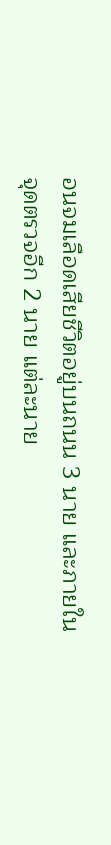อนจมเลือดเสียชีวิตอยู่บนถนน 3 นาย และภายในจุดตรวจอีก 2 นาย แต่ละนาย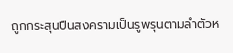ถูกกระสุนปืนสงครามเป็นรูพรุนตามลำตัวห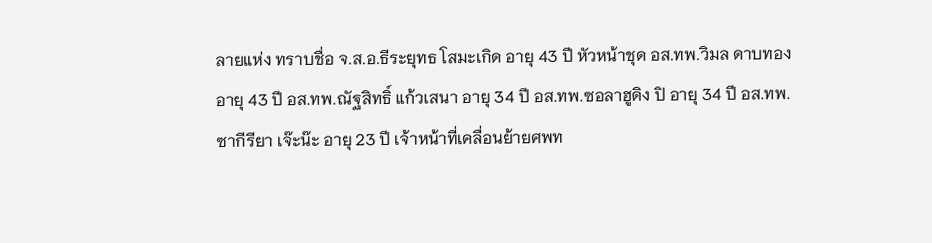ลายแห่ง ทราบชื่อ จ.ส.อ.ธีระยุทธ โสมะเกิด อายุ 43 ปี หัวหน้าชุด อส.ทพ.วิมล ดาบทอง อายุ 43 ปี อส.ทพ.ณัฐสิทธิ์ แก้วเสนา อายุ 34 ปี อส.ทพ.ซอลาฮูดิง ปิ อายุ 34 ปี อส.ทพ. ซากีรียา เจ๊ะน๊ะ อายุ 23 ปี เจ้าหน้าที่เคลื่อนย้ายศพท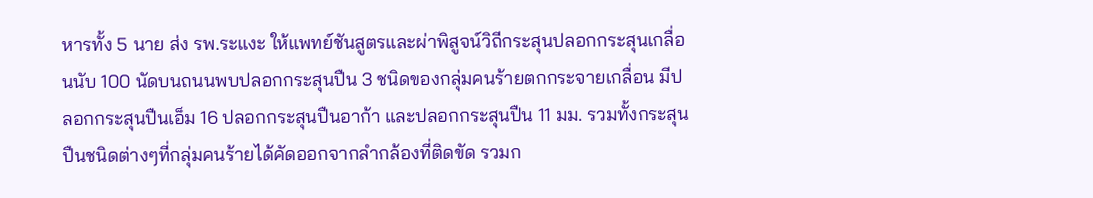หารทั้ง 5 นาย ส่ง รพ.ระแงะ ให้แพทย์ชันสูตรและผ่าพิสูจน์วิถีกระสุนปลอกกระสุนเกลื่อนนับ 100 นัดบนถนนพบปลอกกระสุนปืน 3 ชนิดของกลุ่มคนร้ายตกกระจายเกลื่อน มีปลอกกระสุนปืนเอ็ม 16 ปลอกกระสุนปืนอาก้า และปลอกกระสุนปืน 11 มม. รวมทั้งกระสุนปืนชนิดต่างๆที่กลุ่มคนร้ายได้คัดออกจากลำกล้องที่ติดขัด รวมก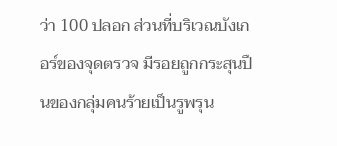ว่า 100 ปลอก ส่วนที่บริเวณบังเกอร์ของจุดตรวจ มีรอยถูกกระสุนปืนของกลุ่มคนร้ายเป็นรูพรุน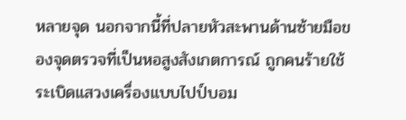หลายจุด นอกจากนี้ที่ปลายหัวสะพานด้านซ้ายมือของจุดตรวจที่เป็นหอสูงสังเกตการณ์ ถูกคนร้ายใช้ระเบิดแสวงเครื่องแบบไปป์บอม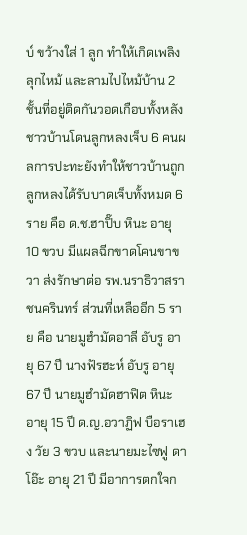บ์ ขว้างใส่ 1 ลูก ทำให้เกิดเพลิงลุกไหม้ และลามไปไหม้บ้าน 2 ชั้นที่อยู่ติดกันวอดเกือบทั้งหลัง ชาวบ้านโดนลูกหลงเจ็บ 6 คนผลการปะทะยังทำให้ชาวบ้านถูกลูกหลงได้รับบาดเจ็บทั้งหมด 6 ราย คือ ด.ช.ฮาปิ๊บ หินะ อายุ 10 ขวบ มีแผลฉีกขาดโคนขาขวา ส่งรักษาต่อ รพ.นราธิวาสราชนครินทร์ ส่วนที่เหลืออีก 5 ราย คือ นายมูฮำมัดอาลี อับรู อายุ 67 ปี นางฟัรฮะห์ อับรู อายุ 67 ปี นายมูฮำมัดฮาฟิต หินะ อายุ 15 ปี ด.ญ.อวาฏิฟ บือราเฮง วัย 3 ขวบ และนายมะไซฟู ดาโอ๊ะ อายุ 21 ปี มีอาการตกใจก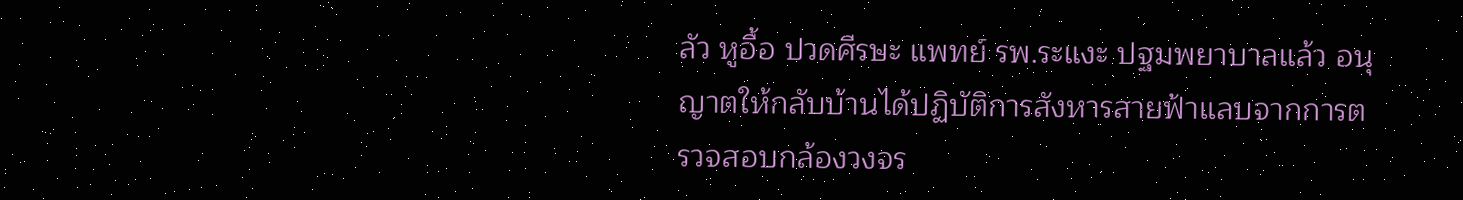ลัว หูอื้อ ปวดศีรษะ แพทย์ รพ.ระแงะ ปฐมพยาบาลแล้ว อนุญาตให้กลับบ้านได้ปฏิบัติการสังหารสายฟ้าแลบจากการตรวจสอบกล้องวงจร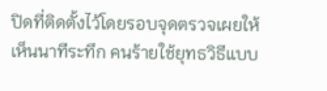ปิดที่ติดตั้งไว้โดยรอบจุดตรวจเผยให้เห็นนาทีระทึก คนร้ายใช้ยุทธวิธีแบบ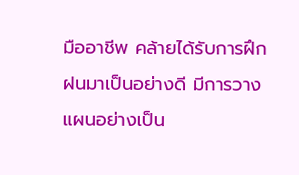มืออาชีพ คล้ายได้รับการฝึกฝนมาเป็นอย่างดี มีการวางแผนอย่างเป็น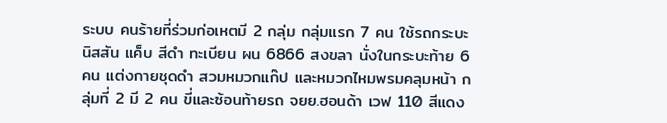ระบบ คนร้ายที่ร่วมก่อเหตมี 2 กลุ่ม กลุ่มแรก 7 คน ใช้รถกระบะนิสสัน แค็บ สีดำ ทะเบียน ผน 6866 สงขลา นั่งในกระบะท้าย 6 คน แต่งกายชุดดำ สวมหมวกแก๊ป และหมวกไหมพรมคลุมหน้า กลุ่มที่ 2 มี 2 คน ขี่และซ้อนท้ายรถ จยย.ฮอนด้า เวฟ 110 สีแดง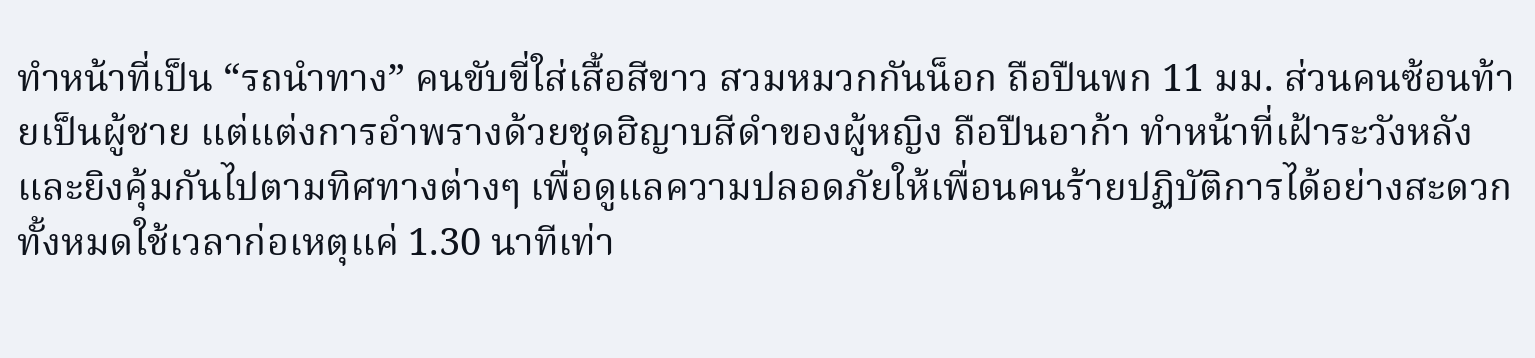ทำหน้าที่เป็น “รถนำทาง” คนขับขี่ใส่เสื้อสีขาว สวมหมวกกันน็อก ถือปืนพก 11 มม. ส่วนคนซ้อนท้ายเป็นผู้ชาย แต่แต่งการอำพรางด้วยชุดฮิญาบสีดำของผู้หญิง ถือปืนอาก้า ทำหน้าที่เฝ้าระวังหลังและยิงคุ้มกันไปตามทิศทางต่างๆ เพื่อดูแลความปลอดภัยให้เพื่อนคนร้ายปฏิบัติการได้อย่างสะดวก ทั้งหมดใช้เวลาก่อเหตุแค่ 1.30 นาทีเท่า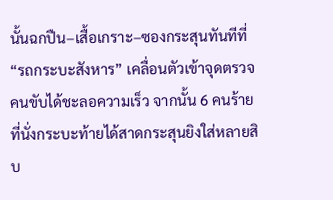นั้นฉกปืน–เสื้อเกราะ–ซองกระสุนทันทีที่ “รถกระบะสังหาร” เคลื่อนตัวเข้าจุดตรวจ คนขับได้ชะลอความเร็ว จากนั้น 6 คนร้ายที่นั่งกระบะท้ายได้สาดกระสุนยิงใส่หลายสิบ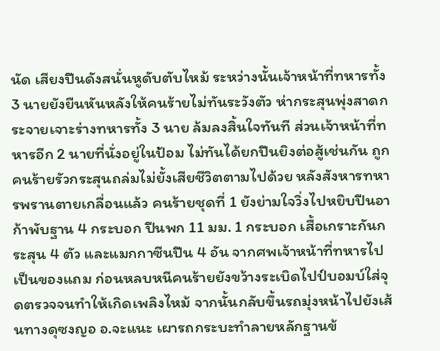นัด เสียงปืนดังสนั่นหูดับตับไหม้ ระหว่างนั้นเจ้าหน้าที่ทหารทั้ง 3 นายยังยืนหันหลังให้คนร้ายไม่ทันระวังตัว ห่ากระสุนพุ่งสาดกระจายเจาะร่างทหารทั้ง 3 นาย ล้มลงสิ้นใจทันที ส่วนเจ้าหน้าที่ทหารอีก 2 นายที่นั่งอยู่ในป้อม ไม่ทันได้ยกปืนยิงต่อสู้เช่นกัน ถูกคนร้ายรัวกระสุนถล่มไม่ยั้งเสียชีวิตตามไปด้วย หลังสังหารทหารพรานตายเกลื่อนแล้ว คนร้ายชุดที่ 1 ยังย่ามใจวิ่งไปหยิบปืนอาก้าพับฐาน 4 กระบอก ปืนพก 11 มม. 1 กระบอก เสื้อเกราะกันกระสุน 4 ตัว และแมกกาซีนปืน 4 อัน จากศพเจ้าหน้าที่ทหารไปเป็นของแถม ก่อนหลบหนีคนร้ายยังขว้างระเบิดไปป์บอมบ์ใส่จุดตรวจจนทำให้เกิดเพลิงไหม้ จากนั้นกลับขึ้นรถมุ่งหน้าไปยังเส้นทางดุซงญอ อ.จะแนะ เผารถกระบะทำลายหลักฐานข้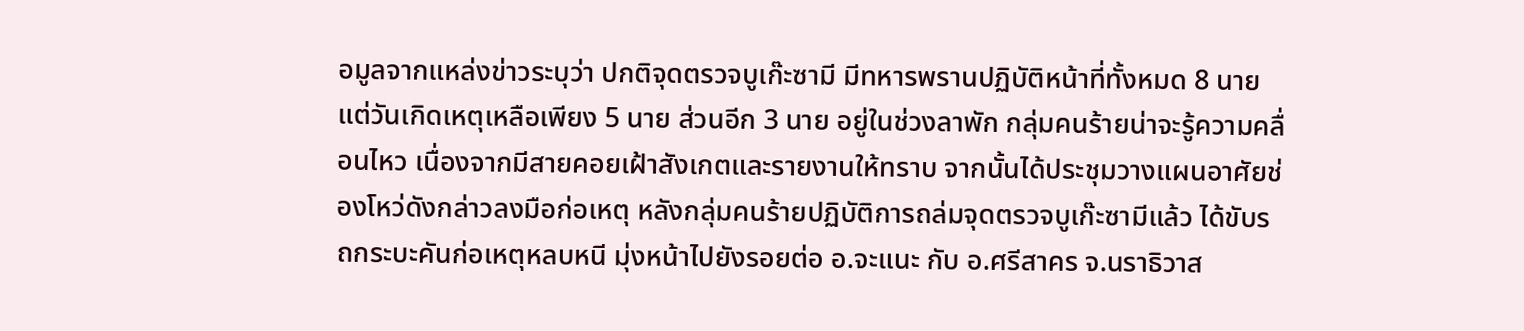อมูลจากแหล่งข่าวระบุว่า ปกติจุดตรวจบูเก๊ะซามี มีทหารพรานปฏิบัติหน้าที่ทั้งหมด 8 นาย แต่วันเกิดเหตุเหลือเพียง 5 นาย ส่วนอีก 3 นาย อยู่ในช่วงลาพัก กลุ่มคนร้ายน่าจะรู้ความคลื่อนไหว เนื่องจากมีสายคอยเฝ้าสังเกตและรายงานให้ทราบ จากนั้นได้ประชุมวางแผนอาศัยช่องโหว่ดังกล่าวลงมือก่อเหตุ หลังกลุ่มคนร้ายปฏิบัติการถล่มจุดตรวจบูเก๊ะซามีแล้ว ได้ขับรถกระบะคันก่อเหตุหลบหนี มุ่งหน้าไปยังรอยต่อ อ.จะแนะ กับ อ.ศรีสาคร จ.นราธิวาส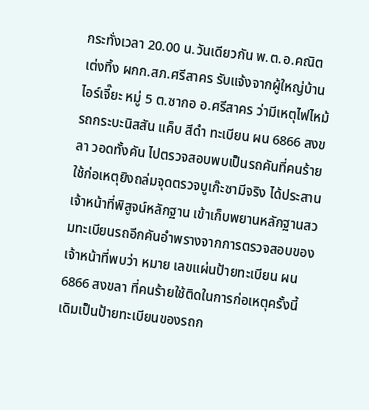กระทั่งเวลา 20.00 น.วันเดียวกัน พ.ต.อ.คณิต เต่งทิ้ง ผกก.สภ.ศรีสาคร รับแจ้งจากผู้ใหญ่บ้านไอร์เจี๊ยะ หมู่ 5 ต.ซากอ อ.ศรีสาคร ว่ามีเหตุไฟไหม้รถกระบะนิสสัน แค็บ สีดำ ทะเบียน ผน 6866 สงขลา วอดทั้งคัน ไปตรวจสอบพบเป็นรถคันที่คนร้ายใช้ก่อเหตุยิงถล่มจุดตรวจบูเก๊ะซามีจริง ได้ประสานเจ้าหน้าที่พิสูจน์หลักฐาน เข้าเก็บพยานหลักฐานสวมทะเบียนรถอีกคันอำพรางจากการตรวจสอบของเจ้าหน้าที่พบว่า หมาย เลขแผ่นป้ายทะเบียน ผน 6866 สงขลา ที่คนร้ายใช้ติดในการก่อเหตุครั้งนี้ เดิมเป็นป้ายทะเบียนของรถก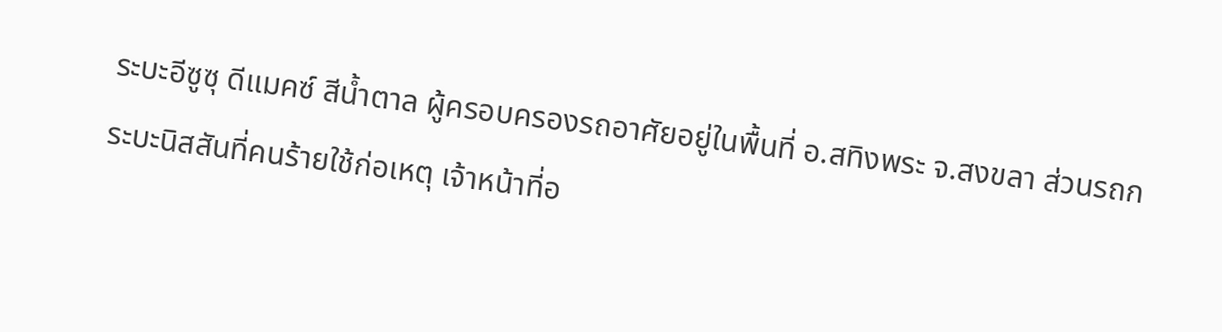ระบะอีซูซุ ดีแมคซ์ สีน้ำตาล ผู้ครอบครองรถอาศัยอยู่ในพื้นที่ อ.สทิงพระ จ.สงขลา ส่วนรถกระบะนิสสันที่คนร้ายใช้ก่อเหตุ เจ้าหน้าที่อ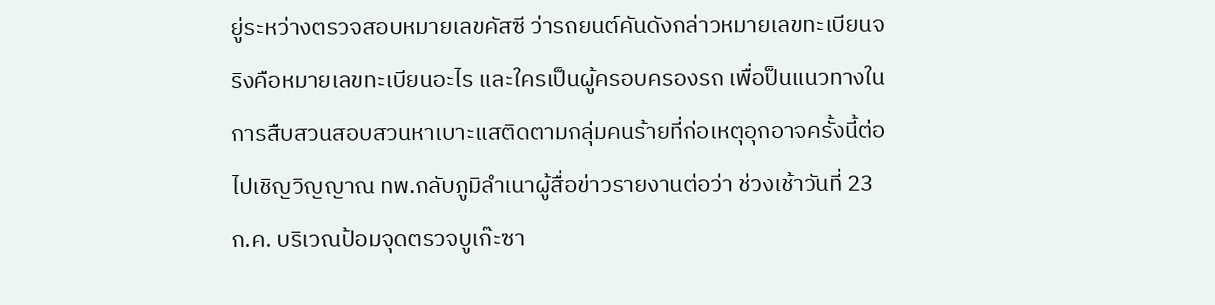ยู่ระหว่างตรวจสอบหมายเลขคัสซี ว่ารถยนต์คันดังกล่าวหมายเลขทะเบียนจริงคือหมายเลขทะเบียนอะไร และใครเป็นผู้ครอบครองรถ เพื่อป็นแนวทางในการสืบสวนสอบสวนหาเบาะแสติดตามกลุ่มคนร้ายที่ก่อเหตุอุกอาจครั้งนี้ต่อไปเชิญวิญญาณ ทพ.กลับภูมิลำเนาผู้สื่อข่าวรายงานต่อว่า ช่วงเช้าวันที่ 23 ก.ค. บริเวณป้อมจุดตรวจบูเก๊ะซา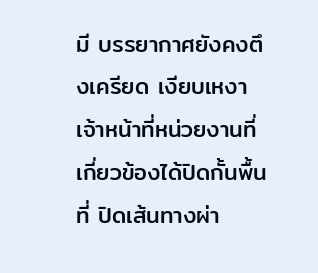มี บรรยากาศยังคงตึงเครียด เงียบเหงา เจ้าหน้าที่หน่วยงานที่เกี่ยวข้องได้ปิดกั้นพื้นที่ ปิดเส้นทางผ่า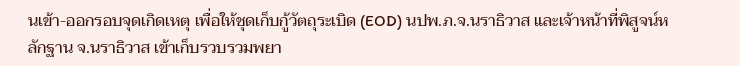นเข้า-ออกรอบจุดเกิดเหตุ เพื่อให้ชุดเก็บกู้วัตถุระเบิด (EOD) นปพ.ภ.จ.นราธิวาส และเจ้าหน้าที่พิสูจน์หลักฐาน จ.นราธิวาส เข้าเก็บรวบรวมพยา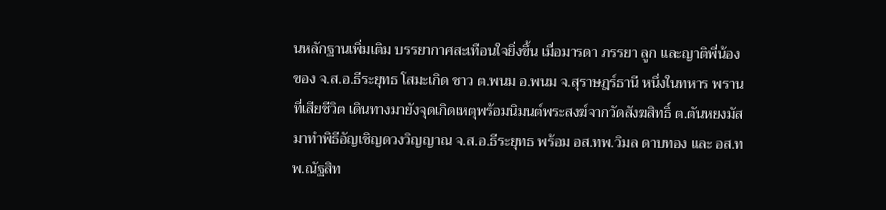นหลักฐานเพิ่มเติม บรรยากาศสะเทือนใจยิ่งขึ้น เมื่อมารดา ภรรยา ลูก และญาติพี่น้องของ จ.ส.อ.ธีระยุทธ โสมะเกิด ชาว ต.พนม อ.พนม จ.สุราษฎร์ธานี หนึ่งในทหาร พรานที่เสียชีวิต เดินทางมายังจุดเกิดเหตุพร้อมนิมนต์พระสงฆ์จากวัดสังฆสิทธิ์ ต.ตันหยงมัส มาทำพิธีอัญเชิญดวงวิญญาณ จ.ส.อ.ธีระยุทธ พร้อม อส.ทพ.วิมล ดาบทอง และ อส.ทพ.ณัฐสิท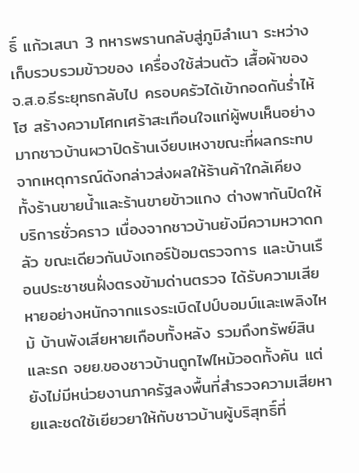ธิ์ แก้วเสนา 3 ทหารพรานกลับสู่ภูมิลำเนา ระหว่างเก็บรวบรวมข้าวของ เครื่องใช้ส่วนตัว เสื้อผ้าของ จ.ส.อ.ธีระยุทธกลับไป ครอบครัวได้เข้ากอดกันร่ำไห้โฮ สร้างความโศกเศร้าสะเทือนใจแก่ผู้พบเห็นอย่างมากชาวบ้านผวาปิดร้านเงียบเหงาขณะที่ผลกระทบจากเหตุการณ์ดังกล่าวส่งผลให้ร้านค้าใกล้เคียง ทั้งร้านขายน้ำและร้านขายข้าวแกง ต่างพากันปิดให้บริการชั่วคราว เนื่องจากชาวบ้านยังมีความหวาดกลัว ขณะเดียวกันบังเกอร์ป้อมตรวจการ และบ้านเรือนประชาชนฝั่งตรงข้ามด่านตรวจ ได้รับความเสียหายอย่างหนักจากแรงระเบิดไปป์บอมบ์และเพลิงไหม้ บ้านพังเสียหายเกือบทั้งหลัง รวมถึงทรัพย์สินและรถ จยย.ของชาวบ้านถูกไฟไหม้วอดทั้งคัน แต่ยังไม่มีหน่วยงานภาครัฐลงพื้นที่สำรวจความเสียหายและชดใช้เยียวยาให้กับชาวบ้านผู้บริสุทธิ์ที่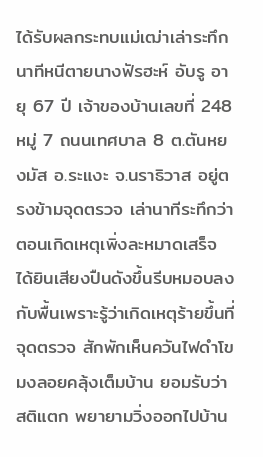ได้รับผลกระทบแม่เฒ่าเล่าระทึกนาทีหนีตายนางฟัรฮะห์ อับรู อายุ 67 ปี เจ้าของบ้านเลขที่ 248 หมู่ 7 ถนนเทศบาล 8 ต.ตันหยงมัส อ.ระแงะ จ.นราธิวาส อยู่ตรงข้ามจุดตรวจ เล่านาทีระทึกว่าตอนเกิดเหตุเพิ่งละหมาดเสร็จ ได้ยินเสียงปืนดังขึ้นรีบหมอบลงกับพื้นเพราะรู้ว่าเกิดเหตุร้ายขึ้นที่จุดตรวจ สักพักเห็นควันไฟดำโขมงลอยคลุ้งเต็มบ้าน ยอมรับว่าสติแตก พยายามวิ่งออกไปบ้าน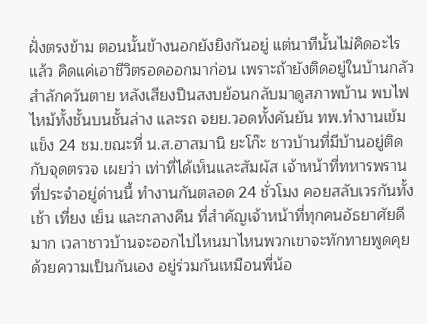ฝั่งตรงข้าม ตอนนั้นข้างนอกยังยิงกันอยู่ แต่นาทีนั้นไม่คิดอะไรแล้ว คิดแค่เอาชีวิตรอดออกมาก่อน เพราะถ้ายังติดอยู่ในบ้านกลัวสำลักควันตาย หลังเสียงปืนสงบย้อนกลับมาดูสภาพบ้าน พบไฟไหม้ทั้งชั้นบนชั้นล่าง และรถ จยย.วอดทั้งคันยัน ทพ.ทำงานเข้มแข็ง 24 ชม.ขณะที่ น.ส.ฮาสมานิ ยะโก๊ะ ชาวบ้านที่มีบ้านอยู่ติดกับจุดตรวจ เผยว่า เท่าที่ได้เห็นและสัมผัส เจ้าหน้าที่ทหารพรานที่ประจำอยู่ด่านนี้ ทำงานกันตลอด 24 ชั่วโมง คอยสลับเวรกันทั้งเช้า เที่ยง เย็น และกลางคืน ที่สำคัญเจ้าหน้าที่ทุกคนอัธยาศัยดีมาก เวลาชาวบ้านจะออกไปไหนมาไหนพวกเขาจะทักทายพูดคุยด้วยความเป็นกันเอง อยู่ร่วมกันเหมือนพี่น้อ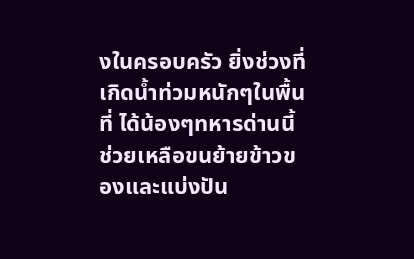งในครอบครัว ยิ่งช่วงที่เกิดน้ำท่วมหนักๆในพื้นที่ ได้น้องๆทหารด่านนี้ช่วยเหลือขนย้ายข้าวของและแบ่งปัน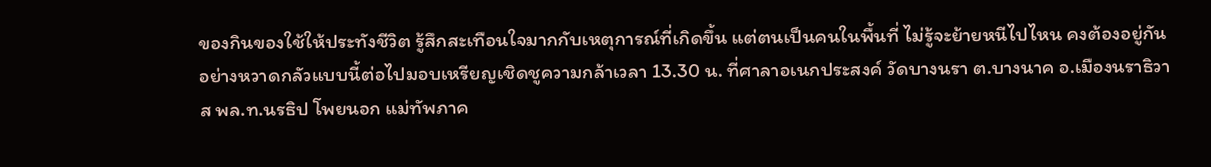ของกินของใช้ให้ประทังชีวิต รู้สึกสะเทือนใจมากกับเหตุการณ์ที่เกิดขึ้น แต่ตนเป็นคนในพื้นที่ ไม่รู้จะย้ายหนีไปไหน คงต้องอยู่กันอย่างหวาดกลัวแบบนี้ต่อไปมอบเหรียญเชิดชูความกล้าเวลา 13.30 น. ที่ศาลาอเนกประสงค์ วัดบางนรา ต.บางนาค อ.เมืองนราธิวาส พล.ท.นรธิป โพยนอก แม่ทัพภาค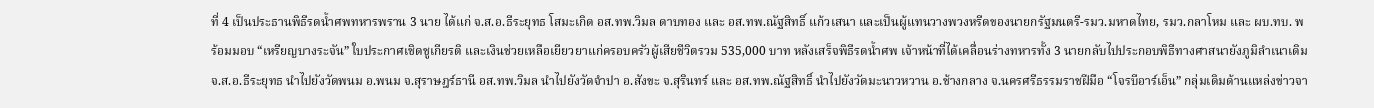ที่ 4 เป็นประธานพิธีรดน้ำศพทหารพราน 3 นาย ได้แก่ จ.ส.อ.ธีระยุทธ โสมะเกิด อส.ทพ.วิมล ดาบทอง และ อส.ทพ.ณัฐสิทธิ์ แก้วเสนา และเป็นผู้แทนวางพวงหรีดของนายกรัฐมนตรี-รมว.มหาดไทย, รมว.กลาโหม และ ผบ.ทบ. พร้อมมอบ “เหรียญบางระจัน” ใบประกาศเชิดชูเกียรติ และเงินช่วยเหลือเยียวยาแก่ครอบครัวผู้เสียชีวิตรวม 535,000 บาท หลังเสร็จพิธีรดน้ำศพ เจ้าหน้าที่ได้เคลื่อนร่างทหารทั้ง 3 นายกลับไปประกอบพิธีทางศาสนายังภูมิลำเนาเดิม จ.ส.อ.ธีระยุทธ นำไปยังวัดพนม อ.พนม จ.สุราษฎร์ธานี อส.ทพ.วิมล นำไปยังวัดจำปา อ.สังขะ จ.สุรินทร์ และ อส.ทพ.ณัฐสิทธิ์ นำไปยังวัดมะนาวหวาน อ.ช้างกลาง จ.นครศรีธรรมราชฝีมือ “โจรบีอาร์เอ็น” กลุ่มเดิมด้านแหล่งข่าวจา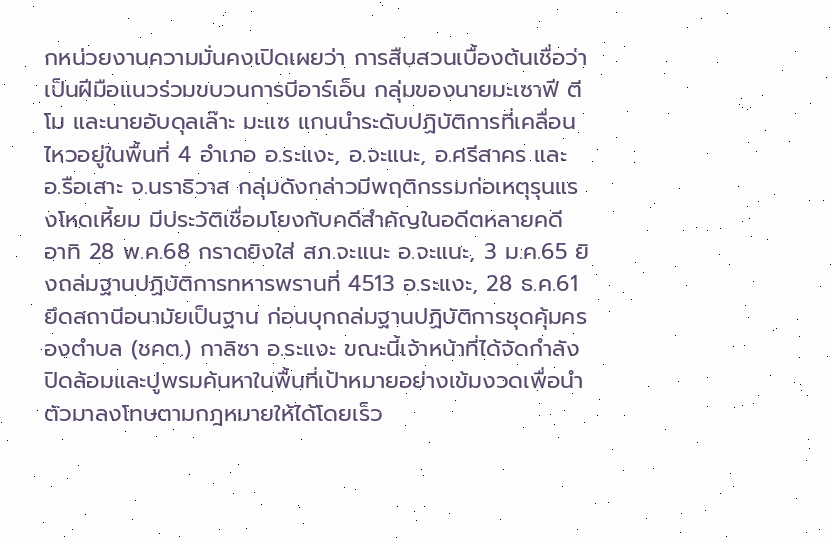กหน่วยงานความมั่นคงเปิดเผยว่า การสืบสวนเบื้องต้นเชื่อว่าเป็นฝีมือแนวร่วมขบวนการบีอาร์เอ็น กลุ่มของนายมะเซาฟี ตีโม และนายอับดุลเล๊าะ มะแซ แกนนำระดับปฏิบัติการที่เคลื่อนไหวอยู่ในพื้นที่ 4 อำเภอ อ.ระแงะ, อ.จะแนะ, อ.ศรีสาคร และ อ.รือเสาะ จ.นราธิวาส กลุ่มดังกล่าวมีพฤติกรรมก่อเหตุรุนแรงโหดเหี้ยม มีประวัติเชื่อมโยงกับคดีสำคัญในอดีตหลายคดี อาทิ 28 พ.ค.68 กราดยิงใส่ สภ.จะแนะ อ.จะแนะ, 3 ม.ค.65 ยิงถล่มฐานปฏิบัติการทหารพรานที่ 4513 อ.ระแงะ, 28 ธ.ค.61 ยึดสถานีอนามัยเป็นฐาน ก่อนบุกถล่มฐานปฏิบัติการชุดคุ้มครองตำบล (ชคต.) กาลิซา อ.ระแงะ ขณะนี้เจ้าหน้าที่ได้จัดกำลังปิดล้อมและปูพรมค้นหาในพื้นที่เป้าหมายอย่างเข้มงวดเพื่อนำตัวมาลงโทษตามกฎหมายให้ได้โดยเร็ว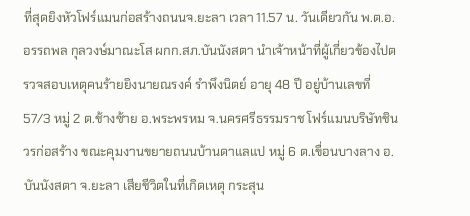ที่สุดยิงหัวโฟร์แมนก่อสร้างถนนจ.ยะลา เวลา 11.57 น. วันเดียวกัน พ.ต.อ.อรรถพล กุลวงษ์มาณะโส ผกก.สภ.บันนังสตา นำเจ้าหน้าที่ผู้เกี่ยวข้องไปตรวจสอบเหตุคนร้ายยิงนายณรงค์ รำพึงนิตย์ อายุ 48 ปี อยู่บ้านเลขที่ 57/3 หมู่ 2 ต.ช้างซ้าย อ.พระพรหม จ.นครศรีธรรมราช โฟร์แมนบริษัทชินวรก่อสร้าง ขณะคุมงานขยายถนนบ้านดาแลแป หมู่ 6 ต.เขื่อนบางลาง อ.บันนังสตา จ.ยะลา เสียชีวิตในที่เกิดเหตุ กระสุน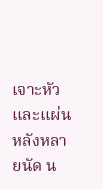เจาะหัวและแผ่นหลังหลายนัด น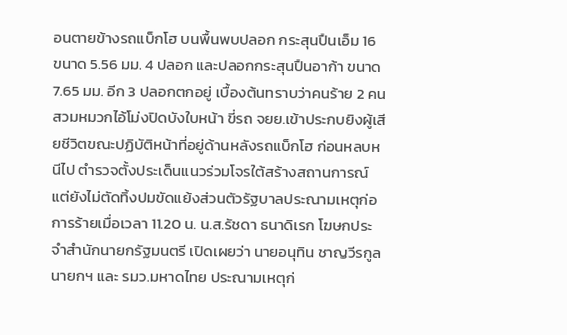อนตายข้างรถแบ็กโฮ บนพื้นพบปลอก กระสุนปืนเอ็ม 16 ขนาด 5.56 มม. 4 ปลอก และปลอกกระสุนปืนอาก้า ขนาด 7.65 มม. อีก 3 ปลอกตกอยู่ เบื้องต้นทราบว่าคนร้าย 2 คน สวมหมวกไอ้โม่งปิดบังใบหน้า ขี่รถ จยย.เข้าประกบยิงผู้เสียชีวิตขณะปฏิบัติหน้าที่อยู่ด้านหลังรถแบ็กโฮ ก่อนหลบหนีไป ตำรวจตั้งประเด็นแนวร่วมโจรใต้สร้างสถานการณ์ แต่ยังไม่ตัดทิ้งปมขัดแย้งส่วนตัวรัฐบาลประณามเหตุก่อการร้ายเมื่อเวลา 11.20 น. น.ส.รัชดา ธนาดิเรก โฆษกประจำสำนักนายกรัฐมนตรี เปิดเผยว่า นายอนุทิน ชาญวีรกูล นายกฯ และ รมว.มหาดไทย ประณามเหตุก่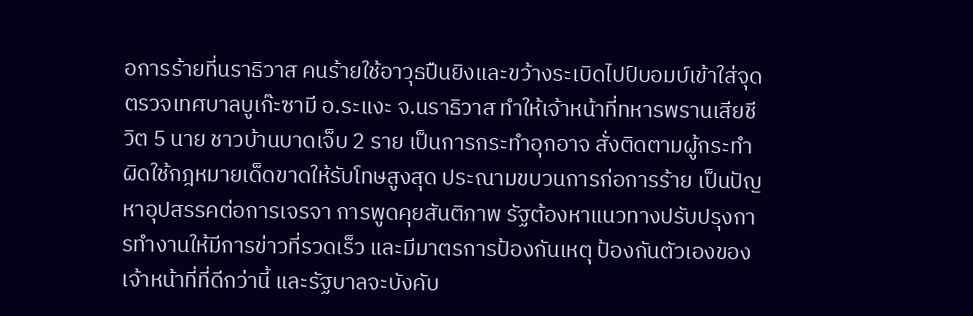อการร้ายที่นราธิวาส คนร้ายใช้อาวุธปืนยิงและขว้างระเบิดไปป์บอมบ์เข้าใส่จุดตรวจเทศบาลบูเก๊ะซามี อ.ระแงะ จ.นราธิวาส ทำให้เจ้าหน้าที่ทหารพรานเสียชีวิต 5 นาย ชาวบ้านบาดเจ็บ 2 ราย เป็นการกระทำอุกอาจ สั่งติดตามผู้กระทำผิดใช้กฎหมายเด็ดขาดให้รับโทษสูงสุด ประณามขบวนการก่อการร้าย เป็นปัญหาอุปสรรคต่อการเจรจา การพูดคุยสันติภาพ รัฐต้องหาแนวทางปรับปรุงการทำงานให้มีการข่าวที่รวดเร็ว และมีมาตรการป้องกันเหตุ ป้องกันตัวเองของเจ้าหน้าที่ที่ดีกว่านี้ และรัฐบาลจะบังคับ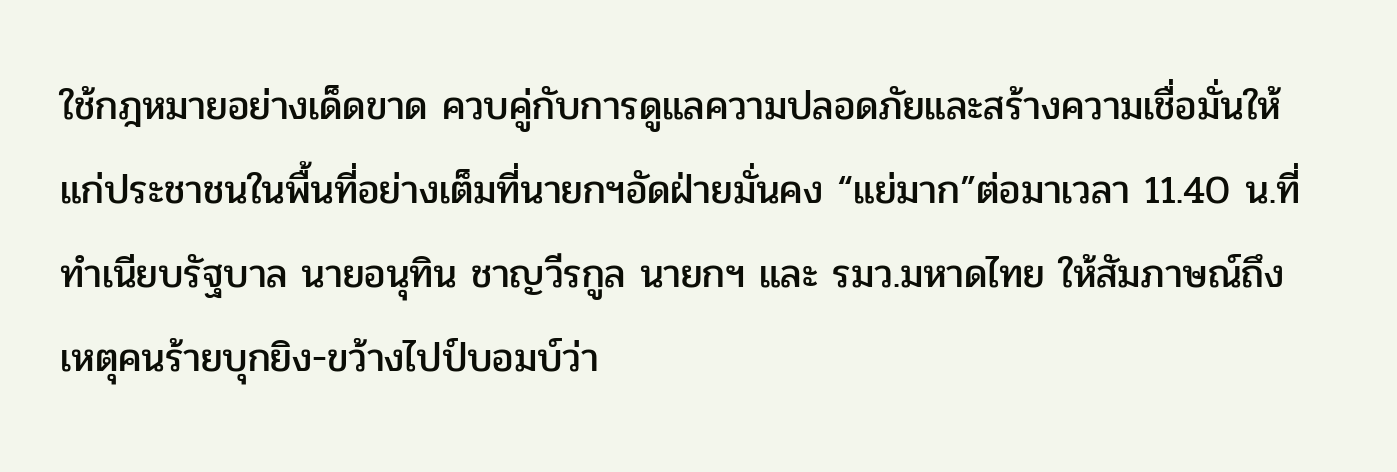ใช้กฎหมายอย่างเด็ดขาด ควบคู่กับการดูแลความปลอดภัยและสร้างความเชื่อมั่นให้แก่ประชาชนในพื้นที่อย่างเต็มที่นายกฯอัดฝ่ายมั่นคง “แย่มาก”ต่อมาเวลา 11.40 น.ที่ทำเนียบรัฐบาล นายอนุทิน ชาญวีรกูล นายกฯ และ รมว.มหาดไทย ให้สัมภาษณ์ถึงเหตุคนร้ายบุกยิง-ขว้างไปป์บอมบ์ว่า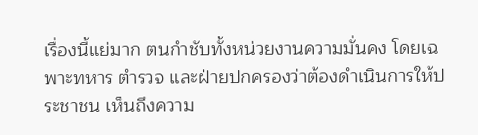เรื่องนี้แย่มาก ตนกำชับทั้งหน่วยงานความมั่นคง โดยเฉพาะทหาร ตำรวจ และฝ่ายปกครองว่าต้องดำเนินการให้ประชาชน เห็นถึงความ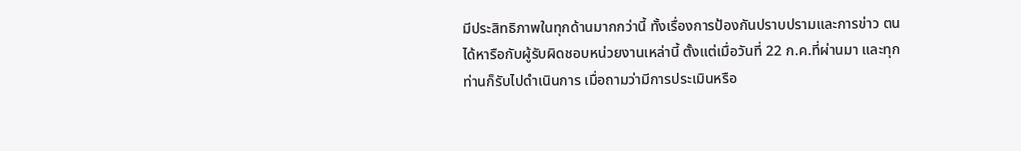มีประสิทธิภาพในทุกด้านมากกว่านี้ ทั้งเรื่องการป้องกันปราบปรามและการข่าว ตนได้หารือกับผู้รับผิดชอบหน่วยงานเหล่านี้ ตั้งแต่เมื่อวันที่ 22 ก.ค.ที่ผ่านมา และทุกท่านก็รับไปดำเนินการ เมื่อถามว่ามีการประเมินหรือ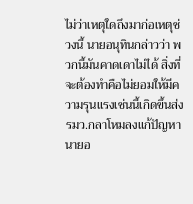ไม่ว่าเหตุใดถึงมาก่อเหตุช่วงนี้ นายอนุทินกล่าวว่า พวกนี้มันคาดเดาไม่ได้ สิ่งที่จะต้องทำคือไม่ยอมให้มีความรุนแรงเช่นนี้เกิดขึ้นส่ง รมว.กลาโหมลงแก้ปัญหานายอ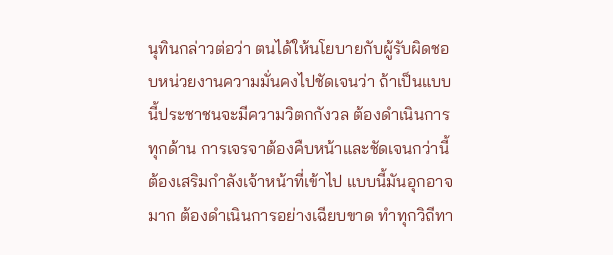นุทินกล่าวต่อว่า ตนได้ให้นโยบายกับผู้รับผิดชอบหน่วยงานความมั่นคงไปชัดเจนว่า ถ้าเป็นแบบนี้ประชาชนจะมีความวิตกกังวล ต้องดำเนินการทุกด้าน การเจรจาต้องคืบหน้าและชัดเจนกว่านี้ ต้องเสริมกำลังเจ้าหน้าที่เข้าไป แบบนี้มันอุกอาจมาก ต้องดำเนินการอย่างเฉียบขาด ทำทุกวิถีทา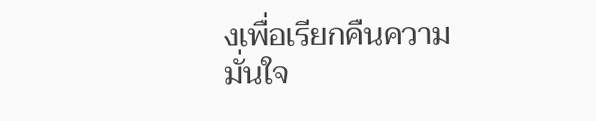งเพื่อเรียกคืนความมั่นใจ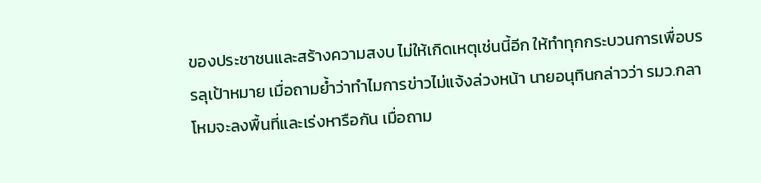ของประชาชนและสร้างความสงบ ไม่ให้เกิดเหตุเช่นนี้อีก ให้ทำทุกกระบวนการเพื่อบรรลุเป้าหมาย เมื่อถามย้ำว่าทำไมการข่าวไม่แจ้งล่วงหน้า นายอนุทินกล่าวว่า รมว.กลาโหมจะลงพื้นที่และเร่งหารือกัน เมื่อถาม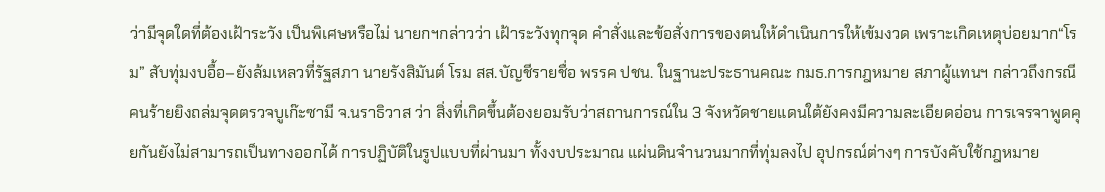ว่ามีจุดใดที่ต้องเฝ้าระวัง เป็นพิเศษหรือไม่ นายกฯกล่าวว่า เฝ้าระวังทุกจุด คำสั่งและข้อสั่งการของตนให้ดำเนินการให้เข้มงวด เพราะเกิดเหตุบ่อยมาก“โรม” สับทุ่มงบอื้อ–ยังล้มเหลวที่รัฐสภา นายรังสิมันต์ โรม สส.บัญชีรายชื่อ พรรค ปชน. ในฐานะประธานคณะ กมธ.การกฎหมาย สภาผู้แทนฯ กล่าวถึงกรณีคนร้ายยิงถล่มจุดตรวจบูเก๊ะซามี จ.นราธิวาส ว่า สิ่งที่เกิดขึ้นต้องยอมรับว่าสถานการณ์ใน 3 จังหวัดชายแดนใต้ยังคงมีความละเอียดอ่อน การเจรจาพูดคุยกันยังไม่สามารถเป็นทางออกได้ การปฏิบัติในรูปแบบที่ผ่านมา ทั้งงบประมาณ แผ่นดินจำนวนมากที่ทุ่มลงไป อุปกรณ์ต่างๆ การบังคับใช้กฎหมาย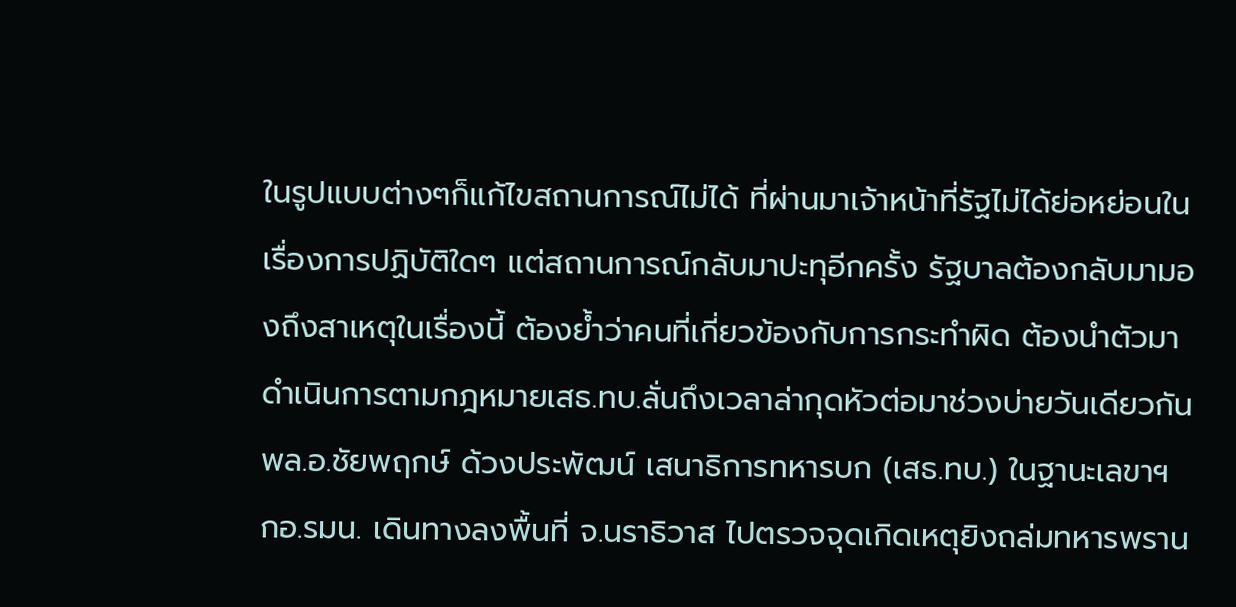ในรูปแบบต่างๆก็แก้ไขสถานการณ์ไม่ได้ ที่ผ่านมาเจ้าหน้าที่รัฐไม่ได้ย่อหย่อนในเรื่องการปฏิบัติใดๆ แต่สถานการณ์กลับมาปะทุอีกครั้ง รัฐบาลต้องกลับมามองถึงสาเหตุในเรื่องนี้ ต้องย้ำว่าคนที่เกี่ยวข้องกับการกระทำผิด ต้องนำตัวมาดำเนินการตามกฎหมายเสธ.ทบ.ลั่นถึงเวลาล่ากุดหัวต่อมาช่วงบ่ายวันเดียวกัน พล.อ.ชัยพฤกษ์ ด้วงประพัฒน์ เสนาธิการทหารบก (เสธ.ทบ.) ในฐานะเลขาฯ กอ.รมน. เดินทางลงพื้นที่ จ.นราธิวาส ไปตรวจจุดเกิดเหตุยิงถล่มทหารพราน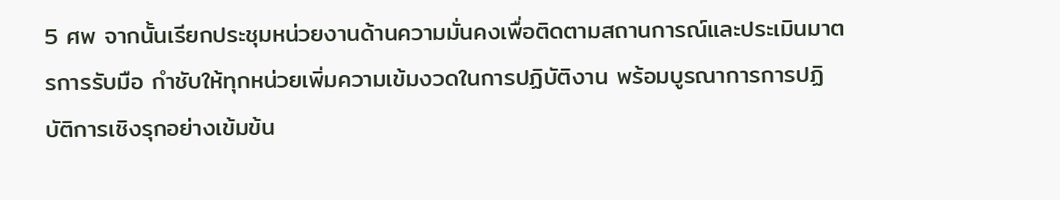5 ศพ จากนั้นเรียกประชุมหน่วยงานด้านความมั่นคงเพื่อติดตามสถานการณ์และประเมินมาตรการรับมือ กำชับให้ทุกหน่วยเพิ่มความเข้มงวดในการปฏิบัติงาน พร้อมบูรณาการการปฏิบัติการเชิงรุกอย่างเข้มข้น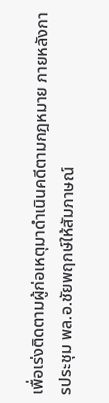เพื่อเร่งติดตามผู้ก่อเหตุมาดำเนินคดีตามกฎหมาย ภายหลังการประชุม พล.อ.ชัยพฤกษ์ให้สัมภาษณ์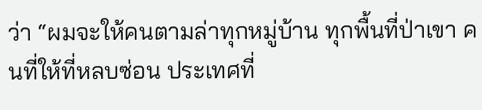ว่า “ผมจะให้คนตามล่าทุกหมู่บ้าน ทุกพื้นที่ป่าเขา คนที่ให้ที่หลบซ่อน ประเทศที่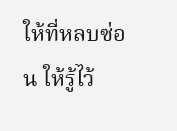ให้ที่หลบซ่อน ให้รู้ไว้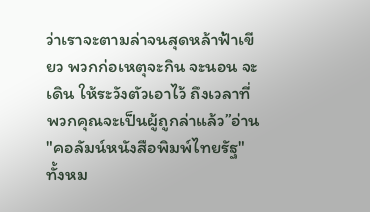ว่าเราจะตามล่าจนสุดหล้าฟ้าเขียว พวกก่อเหตุจะกิน จะนอน จะเดิน ให้ระวังตัวเอาไว้ ถึงเวลาที่พวกคุณจะเป็นผู้ถูกล่าแล้ว”อ่าน "คอลัมน์หนังสือพิมพ์ไทยรัฐ" ทั้งหม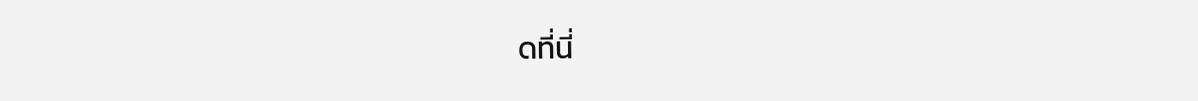ดที่นี่